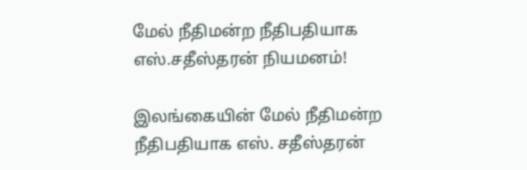மேல் நீதிமன்ற நீதிபதியாக எஸ்.சதீஸ்தரன் நியமனம்!

இலங்கையின் மேல் நீதிமன்ற நீதிபதியாக எஸ். சதீஸ்தரன்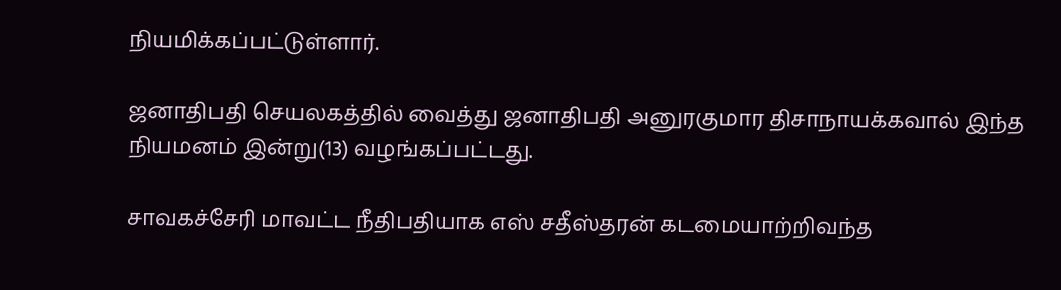நியமிக்கப்பட்டுள்ளார்.

ஜனாதிபதி செயலகத்தில் வைத்து ஜனாதிபதி அனுரகுமார திசாநாயக்கவால் இந்த நியமனம் இன்று(13) வழங்கப்பட்டது.

சாவகச்சேரி மாவட்ட நீதிபதியாக எஸ் சதீஸ்தரன் கடமையாற்றிவந்த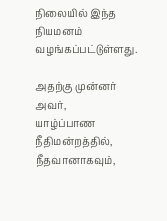நிலையில் இந்த நியமனம் வழங்கப்பட்டுள்ளது.

அதற்கு முன்னர் அவர்,
யாழ்ப்பாண நீதிமன்றத்தில், நீதவானாகவும்,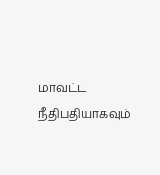மாவட்ட நீதிபதியாகவும்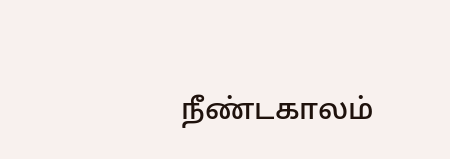நீண்டகாலம்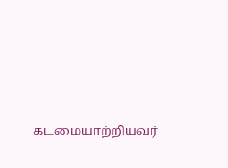கடமையாற்றியவர்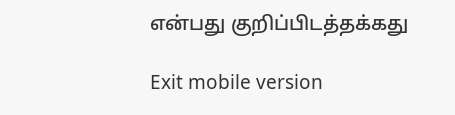என்பது குறிப்பிடத்தக்கது

Exit mobile version